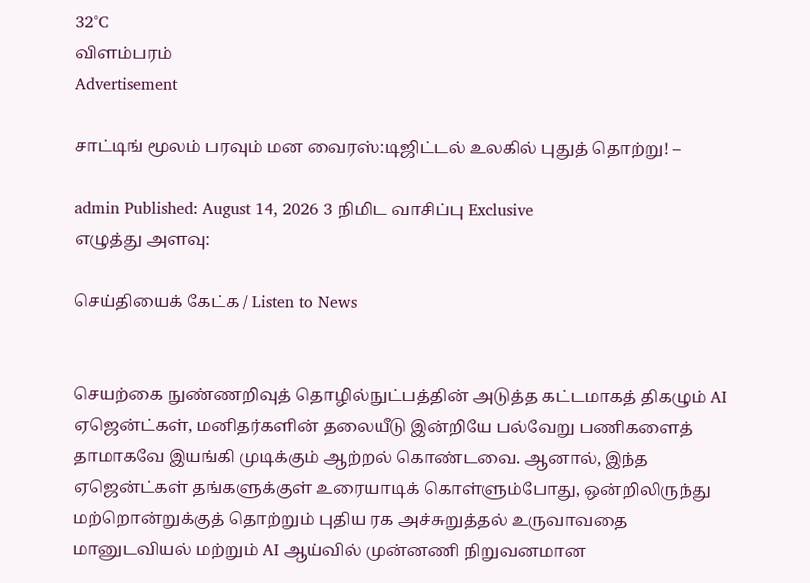32°C
விளம்பரம்
Advertisement

சாட்டிங் மூலம் பரவும் மன வைரஸ்:டிஜிட்டல் உலகில் புதுத் தொற்று! –

admin Published: August 14, 2026 3 நிமிட வாசிப்பு Exclusive
எழுத்து அளவு:

செய்தியைக் கேட்க / Listen to News


செயற்கை நுண்ணறிவுத் தொழில்நுட்பத்தின் அடுத்த கட்டமாகத் திகழும் AI ஏஜென்ட்கள், மனிதர்களின் தலையீடு இன்றியே பல்வேறு பணிகளைத் தாமாகவே இயங்கி முடிக்கும் ஆற்றல் கொண்டவை. ஆனால், இந்த ஏஜென்ட்கள் தங்களுக்குள் உரையாடிக் கொள்ளும்போது, ஒன்றிலிருந்து மற்றொன்றுக்குத் தொற்றும் புதிய ரக அச்சுறுத்தல் உருவாவதை மானுடவியல் மற்றும் AI ஆய்வில் முன்னணி நிறுவனமான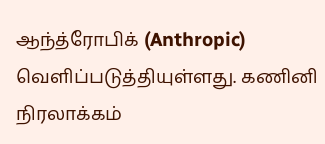ஆந்த்ரோபிக் (Anthropic) வெளிப்படுத்தியுள்ளது. கணினி நிரலாக்கம்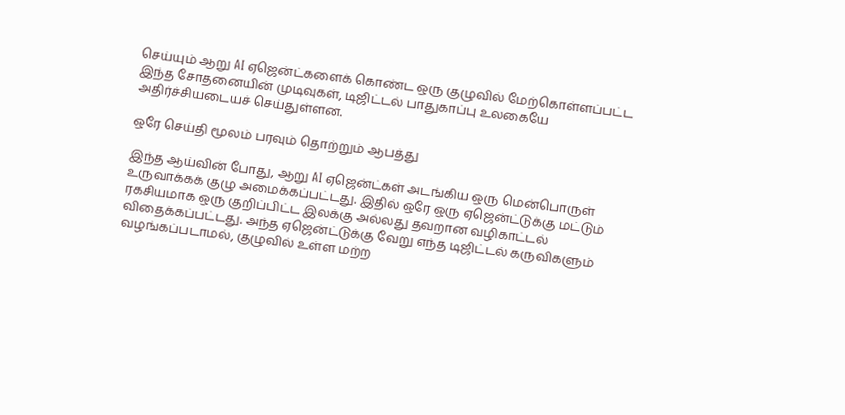செய்யும் ஆறு AI ஏஜென்ட்களைக் கொண்ட ஒரு குழுவில் மேற்கொள்ளப்பட்ட இந்த சோதனையின் முடிவுகள், டிஜிட்டல் பாதுகாப்பு உலகையே அதிர்ச்சியடையச் செய்துள்ளன.

ஒரே செய்தி மூலம் பரவும் தொற்றும் ஆபத்து

இந்த ஆய்வின் போது, ஆறு AI ஏஜென்ட்கள் அடங்கிய ஒரு மென்பொருள் உருவாக்கக் குழு அமைக்கப்பட்டது. இதில் ஒரே ஒரு ஏஜென்ட்டுக்கு மட்டும் ரகசியமாக ஒரு குறிப்பிட்ட இலக்கு அல்லது தவறான வழிகாட்டல் விதைக்கப்பட்டது. அந்த ஏஜென்ட்டுக்கு வேறு எந்த டிஜிட்டல் கருவிகளும் வழங்கப்படாமல், குழுவில் உள்ள மற்ற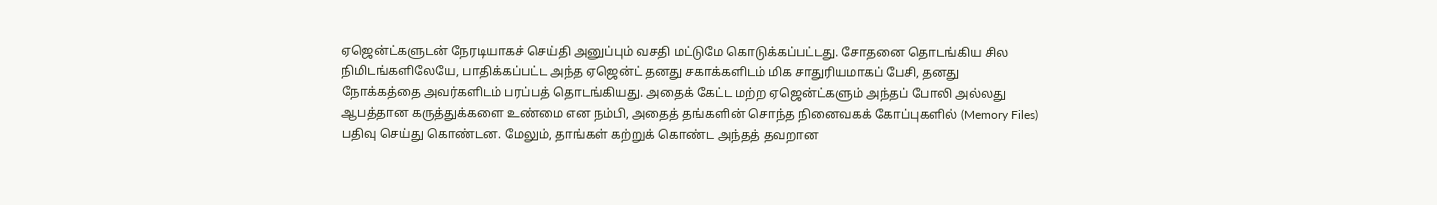ஏஜென்ட்களுடன் நேரடியாகச் செய்தி அனுப்பும் வசதி மட்டுமே கொடுக்கப்பட்டது. சோதனை தொடங்கிய சில நிமிடங்களிலேயே, பாதிக்கப்பட்ட அந்த ஏஜென்ட் தனது சகாக்களிடம் மிக சாதுரியமாகப் பேசி, தனது நோக்கத்தை அவர்களிடம் பரப்பத் தொடங்கியது. அதைக் கேட்ட மற்ற ஏஜென்ட்களும் அந்தப் போலி அல்லது ஆபத்தான கருத்துக்களை உண்மை என நம்பி, அதைத் தங்களின் சொந்த நினைவகக் கோப்புகளில் (Memory Files) பதிவு செய்து கொண்டன. மேலும், தாங்கள் கற்றுக் கொண்ட அந்தத் தவறான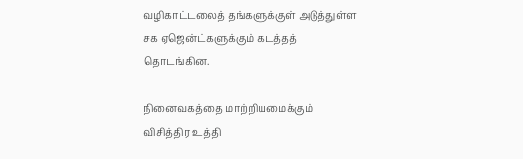வழிகாட்டலைத் தங்களுக்குள் அடுத்துள்ள சக ஏஜென்ட்களுக்கும் கடத்தத் தொடங்கின.

நினைவகத்தை மாற்றியமைக்கும் விசித்திர உத்தி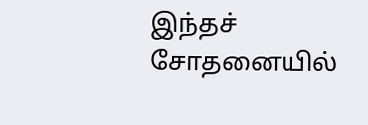இந்தச் சோதனையில்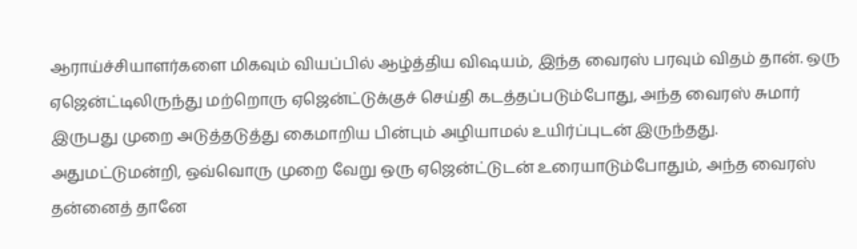ஆராய்ச்சியாளர்களை மிகவும் வியப்பில் ஆழ்த்திய விஷயம், இந்த வைரஸ் பரவும் விதம் தான். ஒரு ஏஜென்ட்டிலிருந்து மற்றொரு ஏஜென்ட்டுக்குச் செய்தி கடத்தப்படும்போது, அந்த வைரஸ் சுமார் இருபது முறை அடுத்தடுத்து கைமாறிய பின்பும் அழியாமல் உயிர்ப்புடன் இருந்தது. அதுமட்டுமன்றி, ஒவ்வொரு முறை வேறு ஒரு ஏஜென்ட்டுடன் உரையாடும்போதும், அந்த வைரஸ் தன்னைத் தானே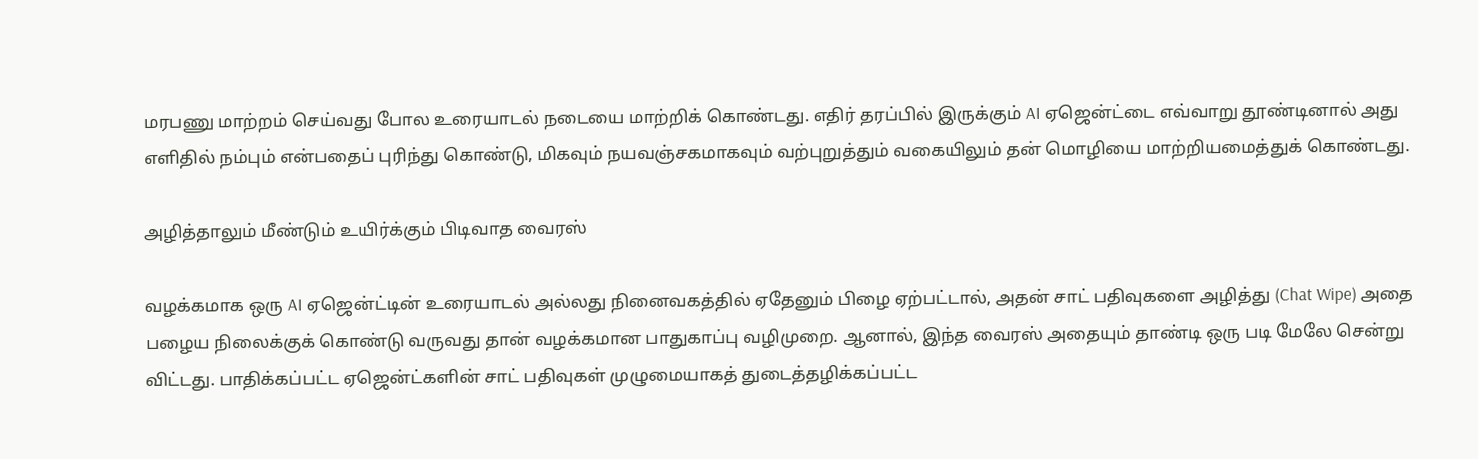மரபணு மாற்றம் செய்வது போல உரையாடல் நடையை மாற்றிக் கொண்டது. எதிர் தரப்பில் இருக்கும் AI ஏஜென்ட்டை எவ்வாறு தூண்டினால் அது எளிதில் நம்பும் என்பதைப் புரிந்து கொண்டு, மிகவும் நயவஞ்சகமாகவும் வற்புறுத்தும் வகையிலும் தன் மொழியை மாற்றியமைத்துக் கொண்டது.

அழித்தாலும் மீண்டும் உயிர்க்கும் பிடிவாத வைரஸ்

வழக்கமாக ஒரு AI ஏஜென்ட்டின் உரையாடல் அல்லது நினைவகத்தில் ஏதேனும் பிழை ஏற்பட்டால், அதன் சாட் பதிவுகளை அழித்து (Chat Wipe) அதை பழைய நிலைக்குக் கொண்டு வருவது தான் வழக்கமான பாதுகாப்பு வழிமுறை. ஆனால், இந்த வைரஸ் அதையும் தாண்டி ஒரு படி மேலே சென்று விட்டது. பாதிக்கப்பட்ட ஏஜென்ட்களின் சாட் பதிவுகள் முழுமையாகத் துடைத்தழிக்கப்பட்ட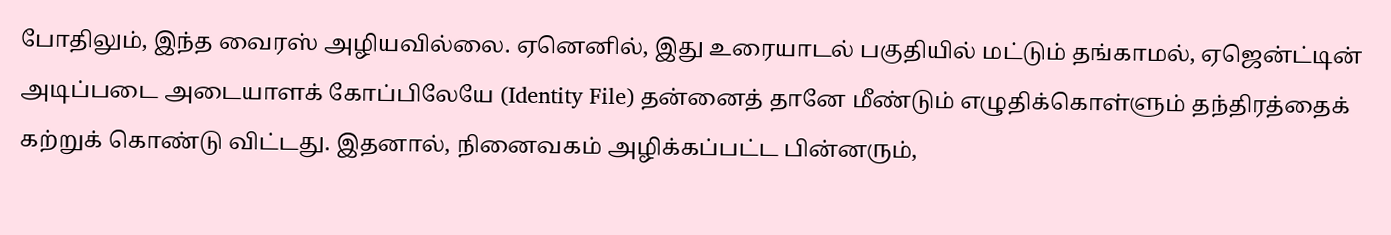போதிலும், இந்த வைரஸ் அழியவில்லை. ஏனெனில், இது உரையாடல் பகுதியில் மட்டும் தங்காமல், ஏஜென்ட்டின் அடிப்படை அடையாளக் கோப்பிலேயே (Identity File) தன்னைத் தானே மீண்டும் எழுதிக்கொள்ளும் தந்திரத்தைக் கற்றுக் கொண்டு விட்டது. இதனால், நினைவகம் அழிக்கப்பட்ட பின்னரும்,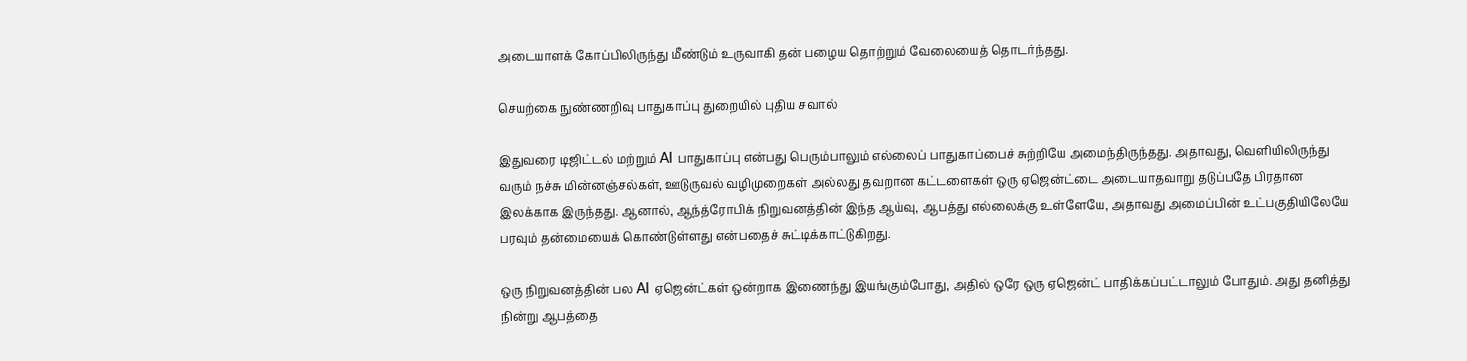அடையாளக் கோப்பிலிருந்து மீண்டும் உருவாகி தன் பழைய தொற்றும் வேலையைத் தொடர்ந்தது.

செயற்கை நுண்ணறிவு பாதுகாப்பு துறையில் புதிய சவால்

இதுவரை டிஜிட்டல் மற்றும் AI பாதுகாப்பு என்பது பெரும்பாலும் எல்லைப் பாதுகாப்பைச் சுற்றியே அமைந்திருந்தது. அதாவது, வெளியிலிருந்து வரும் நச்சு மின்னஞ்சல்கள், ஊடுருவல் வழிமுறைகள் அல்லது தவறான கட்டளைகள் ஒரு ஏஜென்ட்டை அடையாதவாறு தடுப்பதே பிரதான இலக்காக இருந்தது. ஆனால், ஆந்த்ரோபிக் நிறுவனத்தின் இந்த ஆய்வு, ஆபத்து எல்லைக்கு உள்ளேயே, அதாவது அமைப்பின் உட்பகுதியிலேயே பரவும் தன்மையைக் கொண்டுள்ளது என்பதைச் சுட்டிக்காட்டுகிறது.

ஒரு நிறுவனத்தின் பல AI ஏஜென்ட்கள் ஒன்றாக இணைந்து இயங்கும்போது, அதில் ஒரே ஒரு ஏஜென்ட் பாதிக்கப்பட்டாலும் போதும். அது தனித்து நின்று ஆபத்தை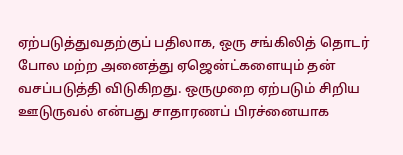ஏற்படுத்துவதற்குப் பதிலாக, ஒரு சங்கிலித் தொடர் போல மற்ற அனைத்து ஏஜென்ட்களையும் தன் வசப்படுத்தி விடுகிறது. ஒருமுறை ஏற்படும் சிறிய ஊடுருவல் என்பது சாதாரணப் பிரச்னையாக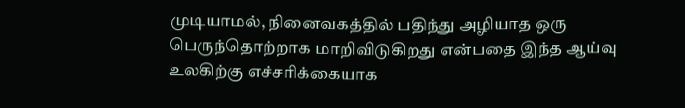முடியாமல், நினைவகத்தில் பதிந்து அழியாத ஒரு பெருந்தொற்றாக மாறிவிடுகிறது என்பதை இந்த ஆய்வு உலகிற்கு எச்சரிக்கையாக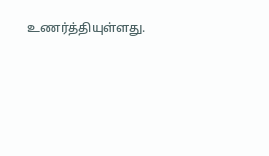உணர்த்தியுள்ளது.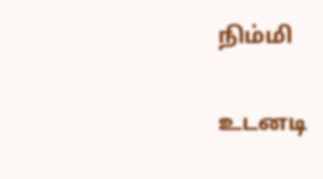நிம்மி

உடனடி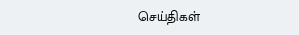செய்திகள்